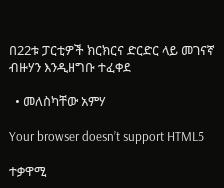በ22ቱ ፓርቲዎች ክርክርና ድርድር ላይ መገናኛ ብዙሃን እንዲዘግቡ ተፈቀደ

  • መለስካቸው አምሃ

Your browser doesn’t support HTML5

ተቃዋሚ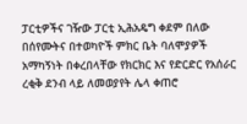ፓርቲዎችና ገዥው ፓርቲ ኢሕአዴግ ቀደም በለው በሰየሙትና በተወካዮች ምክር ቤት ባለሞያዎች አማካኝነት በቀረበላቸው የክርክር እና የድርድር የአሰራር ረቂቅ ደንብ ላይ ለመወያየት ሌላ ቀጠሮ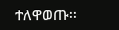ተለዋወጡ፡፡